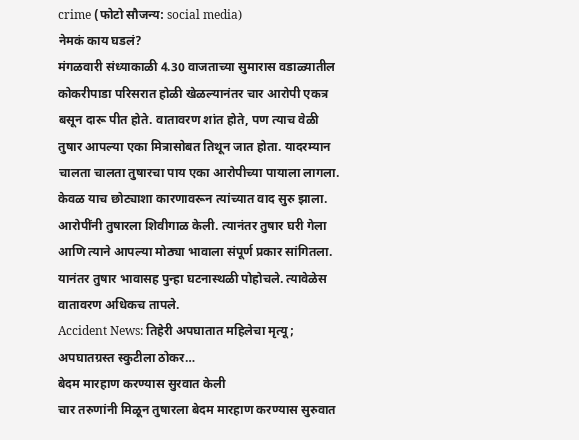crime (फोटो सौजन्य: social media)
नेमकं काय घडलं?
मंगळवारी संध्याकाळी 4.30 वाजताच्या सुमारास वडाळ्यातील कोकरीपाडा परिसरात होळी खेळल्यानंतर चार आरोपी एकत्र बसून दारू पीत होते. वातावरण शांत होते, पण त्याच वेळी तुषार आपल्या एका मित्रासोबत तिथून जात होता. यादरम्यान चालता चालता तुषारचा पाय एका आरोपीच्या पायाला लागला. केवळ याच छोट्याशा कारणावरून त्यांच्यात वाद सुरु झाला. आरोपींनी तुषारला शिवीगाळ केली. त्यानंतर तुषार घरी गेला आणि त्याने आपल्या मोठ्या भावाला संपूर्ण प्रकार सांगितला. यानंतर तुषार भावासह पुन्हा घटनास्थळी पोहोचले. त्यावेळेस वातावरण अधिकच तापले.
Accident News: तिहेरी अपघातात महिलेचा मृत्यू; अपघातग्रस्त स्कुटीला ठोकर…
बेदम मारहाण करण्यास सुरवात केली
चार तरुणांनी मिळून तुषारला बेदम मारहाण करण्यास सुरुवात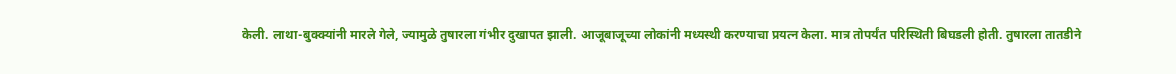केली. लाथा-बुक्क्यांनी मारले गेले, ज्यामुळे तुषारला गंभीर दुखापत झाली. आजूबाजूच्या लोकांनी मध्यस्थी करण्याचा प्रयत्न केला. मात्र तोपर्यंत परिस्थिती बिघडली होती. तुषारला तातडीने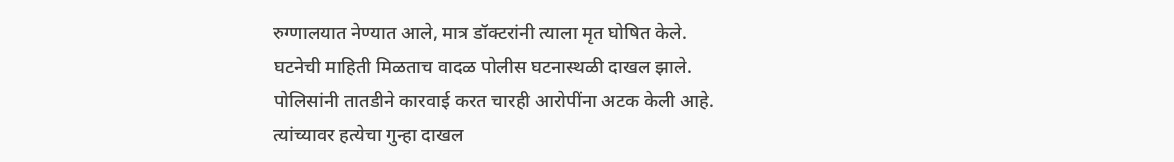रुग्णालयात नेण्यात आले, मात्र डॉक्टरांनी त्याला मृत घोषित केले.
घटनेची माहिती मिळताच वादळ पोलीस घटनास्थळी दाखल झाले. पोलिसांनी तातडीने कारवाई करत चारही आरोपींना अटक केली आहे. त्यांच्यावर हत्येचा गुन्हा दाखल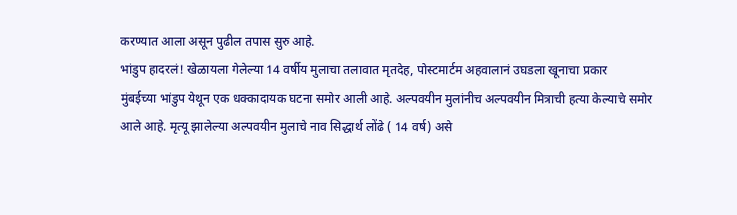करण्यात आला असून पुढील तपास सुरु आहे.
भांडुप हादरलं! खेळायला गेलेल्या 14 वर्षीय मुलाचा तलावात मृतदेह, पोस्टमार्टम अहवालानं उघडला खूनाचा प्रकार
मुंबईच्या भांडुप येथून एक धक्कादायक घटना समोर आली आहे. अल्पवयीन मुलांनीच अल्पवयीन मित्राची हत्या केल्याचे समोर आले आहे. मृत्यू झालेल्या अल्पवयीन मुलाचे नाव सिद्धार्थ लोंढे ( 14 वर्ष) असे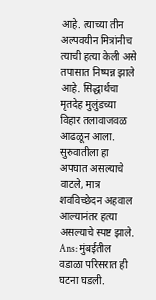आहे. त्याच्या तीन अल्पवयीन मित्रांनीच त्याची हत्या केली असे तपासात निष्पन्न झाले आहे. सिद्धार्थचा मृतदेह मुलुंडच्या विहार तलावाजवळ आढळून आला. सुरुवातीला हा अपघात असल्याचे वाटले, मात्र शवविच्छेदन अहवाल आल्यानंतर हत्या असल्याचे स्पष्ट झाले.
Ans: मुंबईतील वडाळा परिसरात ही घटना घडली.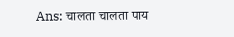Ans: चालता चालता पाय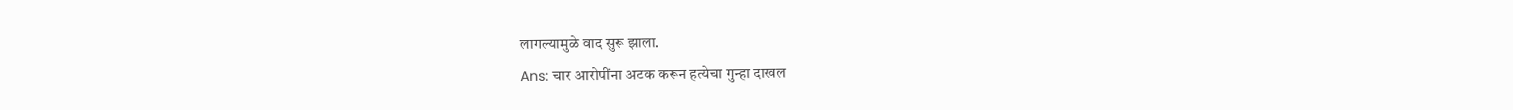लागल्यामुळे वाद सुरू झाला.
Ans: चार आरोपींना अटक करून हत्येचा गुन्हा दाखल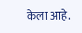केला आहे.